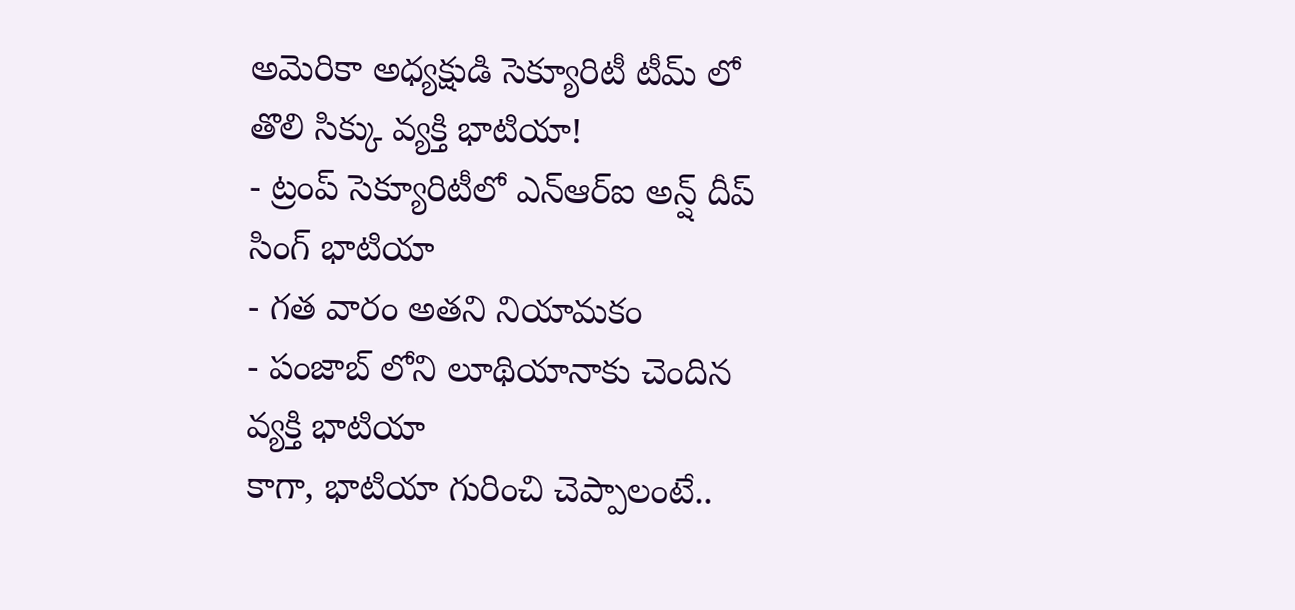అమెరికా అధ్యక్షుడి సెక్యూరిటీ టీమ్ లో తొలి సిక్కు వ్యక్తి భాటియా!
- ట్రంప్ సెక్యూరిటీలో ఎన్ఆర్ఐ అన్ష్ దీప్ సింగ్ భాటియా
- గత వారం అతని నియామకం
- పంజాబ్ లోని లూథియానాకు చెందిన వ్యక్తి భాటియా
కాగా, భాటియా గురించి చెప్పాలంటే..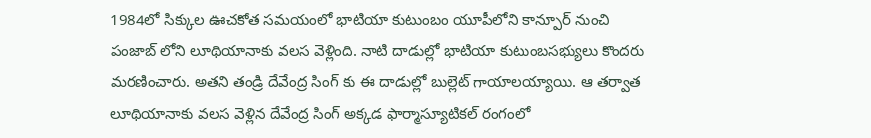1984లో సిక్కుల ఊచకోత సమయంలో భాటియా కుటుంబం యూపీలోని కాన్పూర్ నుంచి పంజాబ్ లోని లూథియానాకు వలస వెళ్లింది. నాటి దాడుల్లో భాటియా కుటుంబసభ్యులు కొందరు మరణించారు. అతని తండ్రి దేవేంద్ర సింగ్ కు ఈ దాడుల్లో బుల్లెట్ గాయాలయ్యాయి. ఆ తర్వాత లూథియానాకు వలస వెళ్లిన దేవేంద్ర సింగ్ అక్కడ ఫార్మాస్యూటికల్ రంగంలో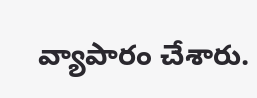వ్యాపారం చేశారు.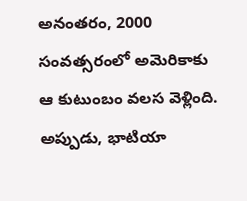అనంతరం, 2000 సంవత్సరంలో అమెరికాకు ఆ కుటుంబం వలస వెళ్లింది. అప్పుడు, భాటియా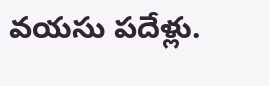వయసు పదేళ్లు.